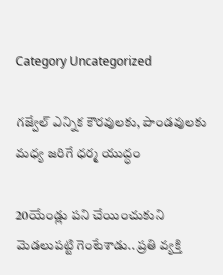Category Uncategorized

గజ్వేల్‌ ఎన్నిక కౌరవులకు, పాండవులకు మధ్య జరిగే ధర్మ యుద్ధం

20యేండ్లు పని చేయించుకుని మెడలుపట్టి గెంటేశాడు.. ప్రతి వ్యక్తి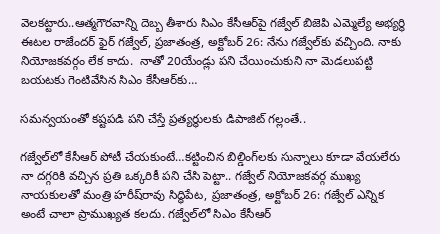వెలకట్టారు..ఆత్మగౌరవాన్ని దెబ్బ తీశారు సిఎం కేసీఆర్‌పై గజ్వేల్‌ బిజెపి ఎమ్మెల్యే అభ్యర్థి ఈటల రాజేందర్‌ ఫైర్‌ గజ్వేల్‌, ప్రజాతంత్ర, అక్టోబర్‌ 26: నేను గజ్వేల్‌కు వచ్చింది. నాకు నియోజకవర్గం లేక కాదు.  నాతో 20యేండ్లు పని చేయించుకుని నా మెడలుపట్టి బయటకు గెంటివేసిన సిఎం కేసీఆర్‌కు…

సమన్వయంతో కష్టపడి పని చేస్తే ప్రత్యర్ధులకు డిపాజిట్‌ గల్లంతే..

గజ్వేల్‌లో కేసీఆర్‌ పోటీ చేయకుంటే…కట్టించిన బిల్డింగ్‌లకు సున్నాలు కూడా వేయలేరు నా దగ్గరికి వచ్చిన ప్రతి ఒక్కరికీ పని చేసి పెట్టా.. గజ్వేల్‌ నియోజకవర్గ ముఖ్య నాయకులతో మంత్రి హరీష్‌రావు సిద్ధిపేట, ప్రజాతంత్ర, అక్టోబర్‌ 26: గజ్వేల్‌ ఎన్నిక అంటే చాలా ప్రాముఖ్యత కలదు. గజ్వేల్‌లో సిఎం కేసీఆర్‌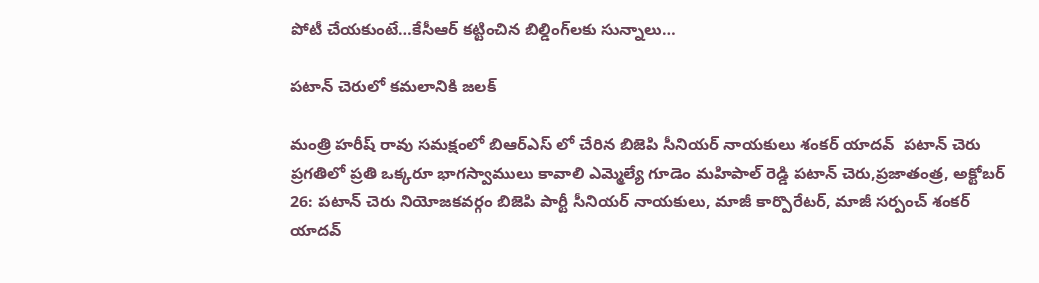పోటీ చేయకుంటే…కేసీఆర్‌ కట్టించిన బిల్డింగ్‌లకు సున్నాలు…

పటాన్ చెరులో కమలానికి జలక్

మంత్రి హరీష్ రావు సమక్షంలో బిఆర్ఎస్ లో చేరిన బిజెపి సీనియర్ నాయకులు శంకర్ యాదవ్  పటాన్ చెరు ప్రగతిలో ప్రతి ఒక్కరూ భాగస్వాములు కావాలి ఎమ్మెల్యే గూడెం మహిపాల్ రెడ్డి పటాన్ చెరు,ప్రజాతంత్ర, అక్టోబర్ 26: పటాన్ చెరు నియోజకవర్గం బిజెపి పార్టీ సీనియర్ నాయకులు, మాజీ కార్పొరేటర్, మాజీ సర్పంచ్ శంకర్ యాదవ్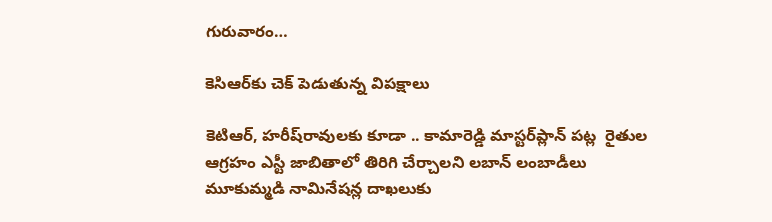గురువారం…

కెసిఆర్‌కు చెక్‌ ‌పెడుతున్న విపక్షాలు

కెటిఆర్‌, హరీష్‌రావులకు కూడా .. కామారెడ్డి మాస్టర్‌ప్లాన్‌ ‌పట్ల  రైతుల ఆగ్రహం ఎస్టీ జాబితాలో తిరిగి చేర్చాలని లబాన్‌ ‌లంబాడీలు మూకుమ్మడి నామినేషన్ల దాఖలుకు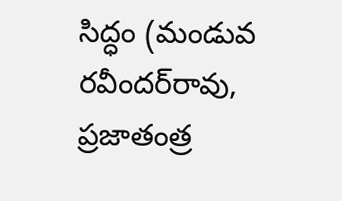సిద్ధం (మండువ రవీందర్‌రావు, ప్రజాతంత్ర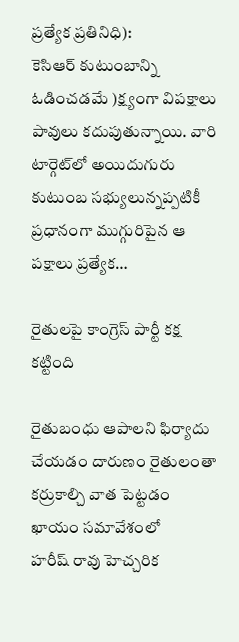ప్రత్యేక ప్రతినిధి):  కెసిఆర్‌ ‌కుటుంబాన్ని ఓడించడమే )క్ష్యంగా విపక్షాలు పావులు కదుపుతున్నాయి. వారి టార్గెట్‌లో అయిదుగురు కుటుంబ సభ్యులున్నప్పటికీ ప్రధానంగా ముగ్గురిపైన ఆ పక్షాలు ప్రత్యేక…

రైతులపై కాంగ్రెస్‌ ‌పార్టీ కక్ష కట్టింది

రైతుబంధు ఆపాలని ఫిర్యాదు చేయడం దారుణం రైతులంతా కర్రుకాల్చి వాత పెట్టడం ఖాయం సమావేశంలో హరీష్‌ ‌రావు హెచ్చరిక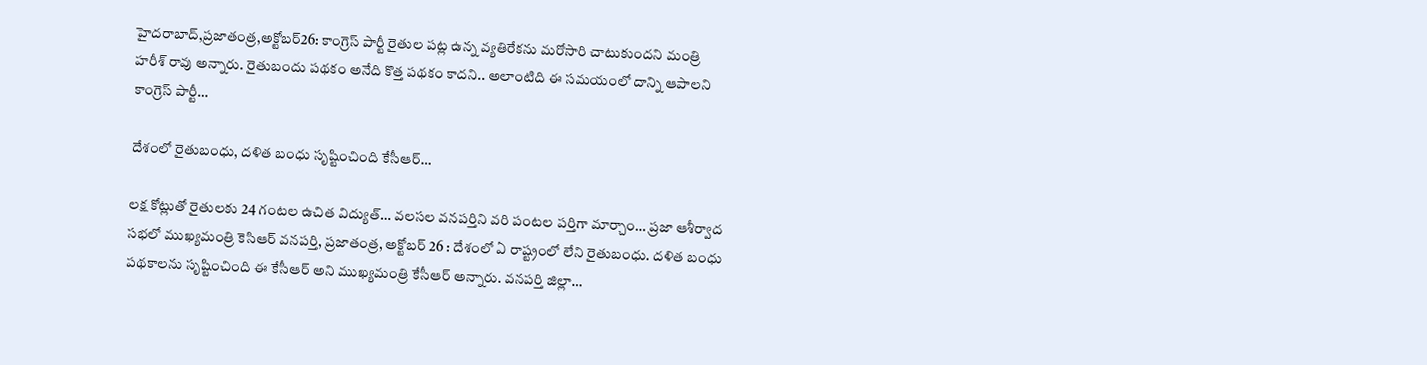హైదరాబాద్‌,ప్రజాతంత్ర,అక్టోబర్‌26: కాంగ్రెస్‌ ‌పార్టీ రైతుల పట్ల ఉన్న వ్యతిరేకను మరోసారి చాటుకుందని మంత్రి హరీశ్‌ ‌రావు అన్నారు. రైతుబందు పథకం అనేది కొత్త పథకం కాదని.. అలాంటిది ఈ సమయంలో దాన్ని ఆపాలని కాంగ్రెస్‌ ‌పార్టీ…

దేశంలో రైతుబంధు, దళిత బంధు సృష్టించింది కేసీఆర్‌…

లక్ష కోట్లుతో రైతులకు 24 గంటల ఉచిత విద్యుత్‌… వలసల వనపర్తిని వరి పంటల పర్తిగా మార్చాం… ప్రజా ఆశీర్వాద సభలో ముఖ్యమంత్రి కెసిఆర్‌ ‌వనపర్తి, ప్రజాతంత్ర, అక్టోబర్‌ 26 : దేశంలో ఏ రాష్ట్రంలో లేని రైతుబంధు. దళిత బంధు పథకాలను సృష్టించింది ఈ కేసీఆర్‌ అని ముఖ్యమంత్రి కేసీఆర్‌ అన్నారు. వనపర్తి జిల్లా…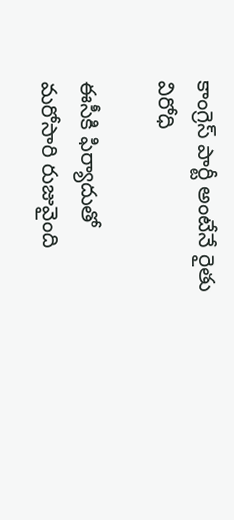కాంగ్రెస్‌ ‌పార్టీ అంటేనే రైతు విరోధి

ఈసీకి ఫిర్యాదుతో మరోసారి రుజువైంది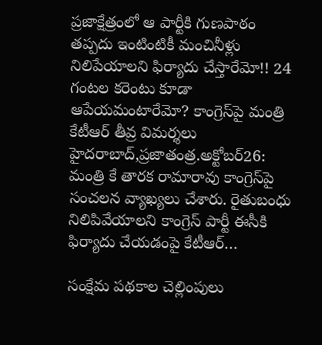ప్రజాక్షేత్రంలో ఆ పార్టీకి గుణపాఠం తప్పదు ఇంటింటికీ మంచినీళ్లు నిలిపేయాలని ఫిర్యాదు చేస్తారేమో!! 24 గంటల కరెంటు కూడా ఆపేయమంటారేమో? కాంగ్రెస్‌పై మంత్రి కేటీఆర్‌ ‌తీవ్ర విమర్శలు హైదరాబాద్‌,ప్రజాతంత్ర.అక్టోబర్‌26: మంత్రి కే తారక రామారావు కాంగ్రెస్‌పై సంచలన వ్యాఖ్యలు చేశారు. రైతుబంధు నిలిపివేయాలని కాంగ్రెస్‌ ‌పార్టీ ఈసీకి ఫిర్యాదు చేయడంపై కేటీఆర్‌…

సంక్షేమ పథకాల చెల్లింపులు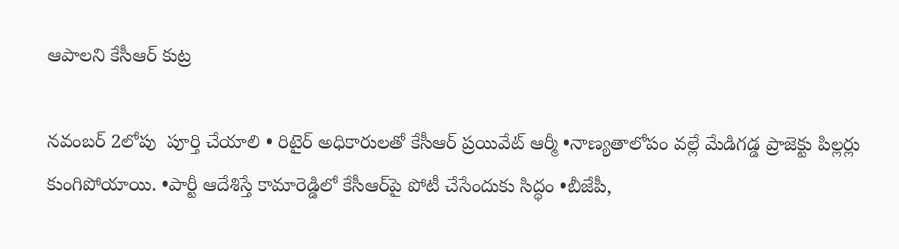ఆపాలని కేసీఆర్‌ ‌కుట్ర

నవంబర్‌ 2లోపు  పూర్తి చేయాలి • రిటైర్‌ అధికారులతో కేసీఆర్‌ ‌ప్రయివేట్‌ ఆర్మీ •నాణ్యతాలోపం వల్లే మేడిగడ్డ ప్రాజెక్టు పిల్లర్లు కుంగిపోయాయి. •పార్టీ ఆదేశిస్తే కామారెడ్డిలో కేసీఆర్‌పై పోటీ చేసేందుకు సిద్ధం •బీజేపీ,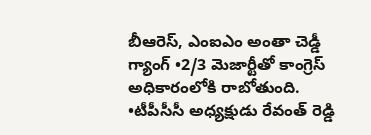బీఆరెస్‌, ఎంఐఎం అం‌తా చెడ్డీ గ్యాంగ్‌ •2/3 మెజార్టీతో కాంగ్రెస్‌ అధికారంలోకి రాబోతుంది. •టీపీసీసీ అధ్యక్షుడు రేవంత్‌ ‌రెడ్డి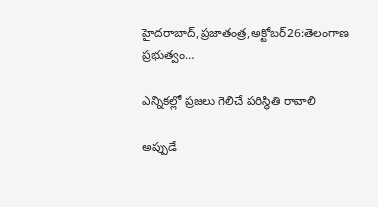హైదరాబాద్‌,ప్రజాతంత్ర,అక్టోబర్‌26:తెలంగాణ ప్రభుత్వం…

ఎన్నికల్లో ప్రజలు గెలిచే పరిస్థితి రావాలి

అప్పుడే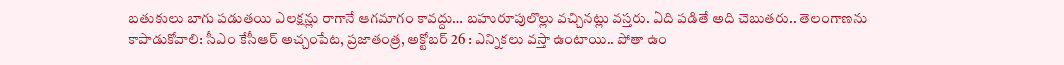బతుకులు బాగు పడుతయి ఎలక్షన్లు రాగానే ఆగమాగం కావద్దు… బహురూపులొల్లు వచ్చినట్లు వస్తరు. ఏది పడితే అది చెబుతరు.. తెలంగాణను కాపాడుకోవాలి: సీఎం కేసీఆర్‌ అచ్చంపేట, ప్రజాతంత్ర, అక్టోబర్‌ 26 : ఎన్నికలు వస్తా ఉంటాయి.. పోతా ఉం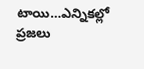టాయి…ఎన్నికల్లో ప్రజలు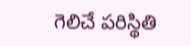గెలిచే పరిస్థితి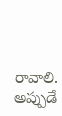రావాలి. అప్పుడే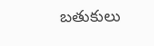బతుకులు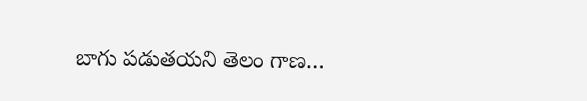బాగు పడుతయని తెలం గాణ…